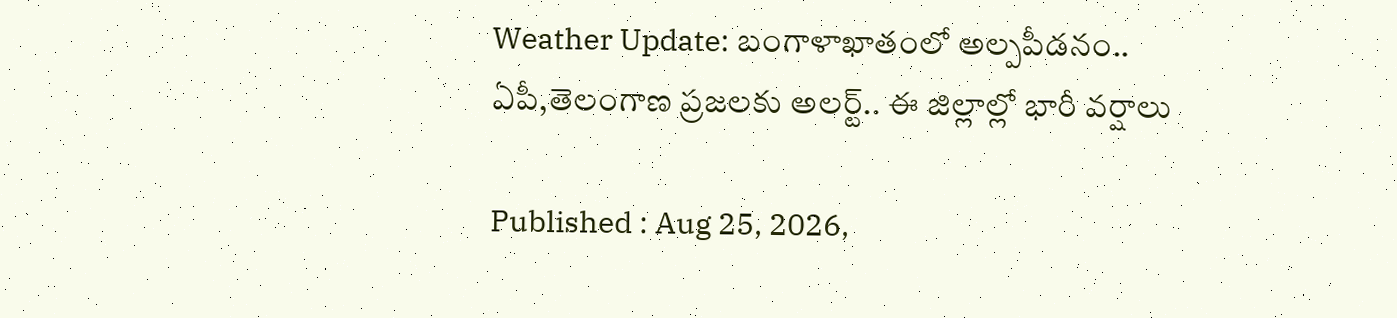Weather Update: బంగాళాఖాతంలో అల్పపీడనం.. ఏపీ,తెలంగాణ ప్రజలకు అలర్ట్.. ఈ జిల్లాల్లో భారీ వర్షాలు

Published : Aug 25, 2026,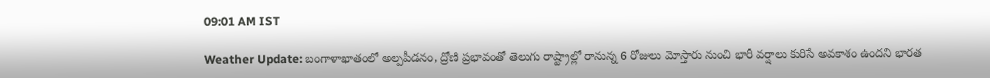09:01 AM IST

Weather Update: బంగాళాఖాతంలో అల్పపీడనం, ద్రోణి ప్రభావంతో తెలుగు రాష్ట్రాల్లో రానున్న 6 రోజులు మోస్తారు నుంచి భారీ వర్షాలు కురిసే అవకాశం ఉందని భారత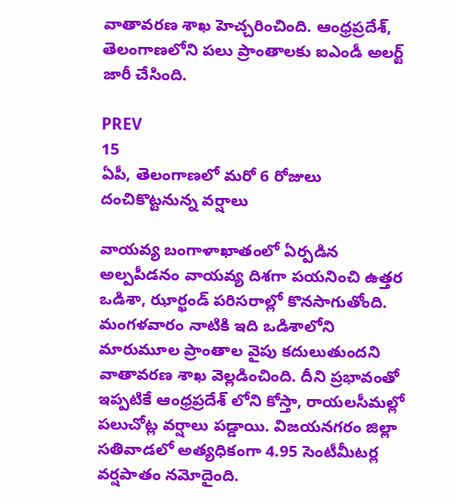వాతావరణ శాఖ హెచ్చరించింది. ఆంధ్రప్రదేశ్, తెలంగాణలోని పలు ప్రాంతాలకు ఐఎండీ అలర్ట్ జారీ చేసింది.

PREV
15
ఏపీ, తెలంగాణలో మరో 6 రోజులు దంచికొట్టనున్న వర్షాలు

వాయవ్య బంగాళాఖాతంలో ఏర్పడిన అల్పపీడనం వాయవ్య దిశగా పయనించి ఉత్తర ఒడిశా, ఝార్ఖండ్ పరిసరాల్లో కొనసాగుతోంది. మంగళవారం నాటికి ఇది ఒడిశాలోని మారుమూల ప్రాంతాల వైపు కదులుతుందని వాతావరణ శాఖ వెల్లడించింది. దీని ప్రభావంతో ఇప్పటికే ఆంధ్రప్రదేశ్ లోని కోస్తా, రాయలసీమల్లో పలుచోట్ల వర్షాలు పడ్డాయి. విజయనగరం జిల్లా సతివాడలో అత్యధికంగా 4.95 సెంటీమీటర్ల వర్షపాతం నమోదైంది.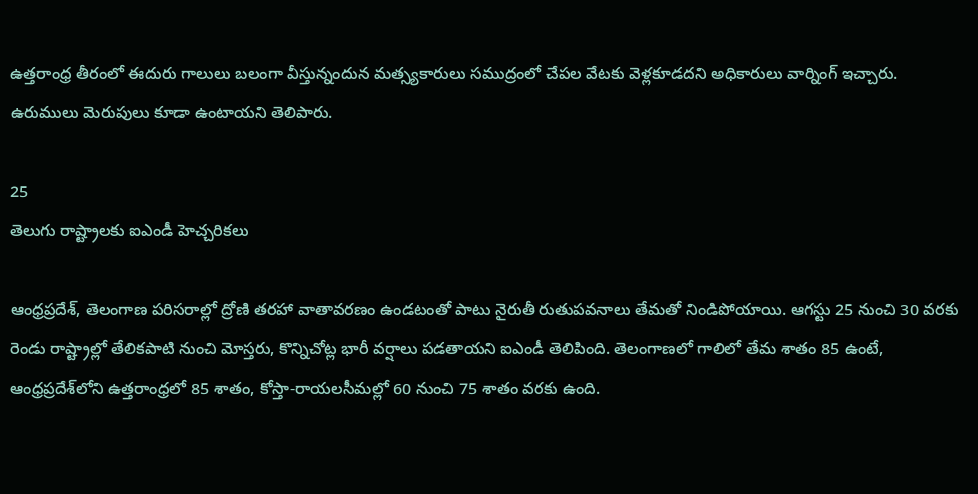ఉత్తరాంధ్ర తీరంలో ఈదురు గాలులు బలంగా వీస్తున్నందున మత్స్యకారులు సముద్రంలో చేపల వేటకు వెళ్లకూడదని అధికారులు వార్నింగ్ ఇచ్చారు. ఉరుములు మెరుపులు కూడా ఉంటాయని తెలిపారు.

25
తెలుగు రాష్ట్రాలకు ఐఎండీ హెచ్చరికలు

ఆంధ్రప్రదేశ్, తెలంగాణ పరిసరాల్లో ద్రోణి తరహా వాతావరణం ఉండటంతో పాటు నైరుతీ రుతుపవనాలు తేమతో నిండిపోయాయి. ఆగస్టు 25 నుంచి 30 వరకు రెండు రాష్ట్రాల్లో తేలికపాటి నుంచి మోస్తరు, కొన్నిచోట్ల భారీ వర్షాలు పడతాయని ఐఎండీ తెలిపింది. తెలంగాణలో గాలిలో తేమ శాతం 85 ఉంటే, ఆంధ్రప్రదేశ్‌లోని ఉత్తరాంధ్రలో 85 శాతం, కోస్తా-రాయలసీమల్లో 60 నుంచి 75 శాతం వరకు ఉంది.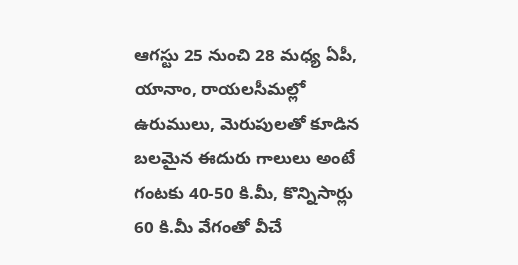ఆగస్టు 25 నుంచి 28 మధ్య ఏపీ, యానాం, రాయలసీమల్లో ఉరుములు, మెరుపులతో కూడిన బలమైన ఈదురు గాలులు అంటే గంటకు 40-50 కి.మీ, కొన్నిసార్లు 60 కి.మీ వేగంతో వీచే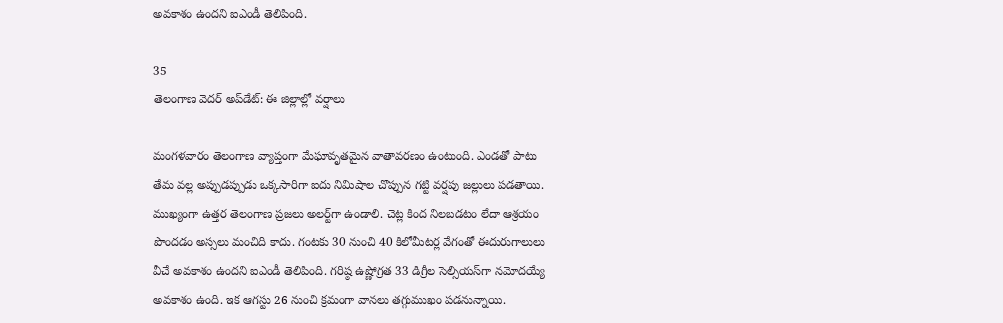అవకాశం ఉందని ఐఎండీ తెలిపింది.

35
తెలంగాణ వెదర్ అప్‌డేట్: ఈ జిల్లాల్లో వర్షాలు

మంగళవారం తెలంగాణ వ్యాప్తంగా మేఘావృతమైన వాతావరణం ఉంటుంది. ఎండతో పాటు తేమ వల్ల అప్పుడప్పుడు ఒక్కసారిగా ఐదు నిమిషాల చొప్పున గట్టి వర్షపు జల్లులు పడతాయి. ముఖ్యంగా ఉత్తర తెలంగాణ ప్రజలు అలర్ట్‌గా ఉండాలి. చెట్ల కింద నిలబడటం లేదా ఆశ్రయం పొందడం అస్సలు మంచిది కాదు. గంటకు 30 నుంచి 40 కిలోమీటర్ల వేగంతో ఈదురుగాలులు వీచే అవకాశం ఉందని ఐఎండీ తెలిపింది. గరిష్ఠ ఉష్ణోగ్రత 33 డిగ్రీల సెల్సియస్‌గా నమోదయ్యే అవకాశం ఉంది. ఇక ఆగస్టు 26 నుంచి క్రమంగా వానలు తగ్గుముఖం పడనున్నాయి.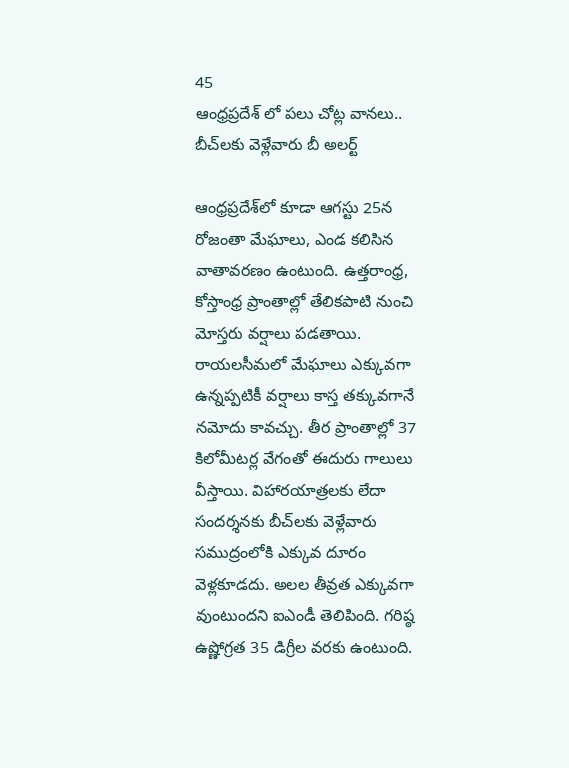45
ఆంధ్రప్రదేశ్ లో పలు చోట్ల వానలు.. బీచ్‌లకు వెళ్లేవారు బీ అలర్ట్

ఆంధ్రప్రదేశ్‌లో కూడా ఆగస్టు 25న రోజంతా మేఘాలు, ఎండ కలిసిన వాతావరణం ఉంటుంది. ఉత్తరాంధ్ర, కోస్తాంధ్ర ప్రాంతాల్లో తేలికపాటి నుంచి మోస్తరు వర్షాలు పడతాయి. రాయలసీమలో మేఘాలు ఎక్కువగా ఉన్నప్పటికీ వర్షాలు కాస్త తక్కువగానే నమోదు కావచ్చు. తీర ప్రాంతాల్లో 37 కిలోమీటర్ల వేగంతో ఈదురు గాలులు వీస్తాయి. విహారయాత్రలకు లేదా సందర్శనకు బీచ్‌లకు వెళ్లేవారు సముద్రంలోకి ఎక్కువ దూరం వెళ్లకూడదు. అలల తీవ్రత ఎక్కువగా వుంటుందని ఐఎండీ తెలిపింది. గరిష్ఠ ఉష్ణోగ్రత 35 డిగ్రీల వరకు ఉంటుంది.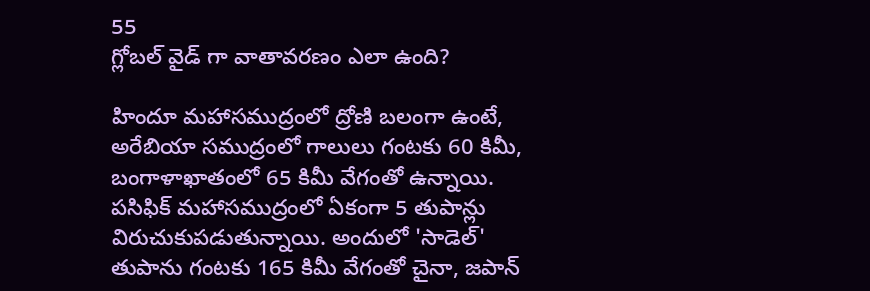55
గ్లోబల్ వైడ్ గా వాతావరణం ఎలా ఉంది?

హిందూ మహాసముద్రంలో ద్రోణి బలంగా ఉంటే, అరేబియా సముద్రంలో గాలులు గంటకు 60 కిమీ, బంగాళాఖాతంలో 65 కిమీ వేగంతో ఉన్నాయి. పసిఫిక్ మహాసముద్రంలో ఏకంగా 5 తుపాన్లు విరుచుకుపడుతున్నాయి. అందులో 'సాడెల్' తుపాను గంటకు 165 కిమీ వేగంతో చైనా, జపాన్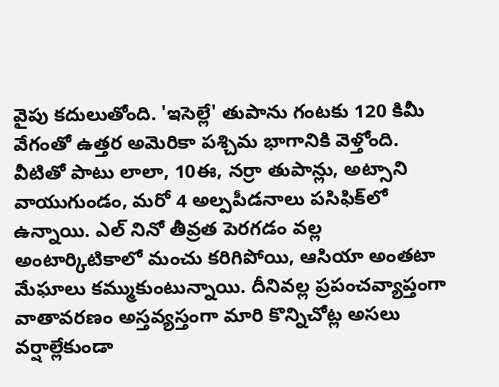వైపు కదులుతోంది. 'ఇసెల్లే' తుపాను గంటకు 120 కిమీ వేగంతో ఉత్తర అమెరికా పశ్చిమ భాగానికి వెళ్తోంది. వీటితో పాటు లాలా, 10ఈ, నర్రా తుపాన్లు, అట్సాని వాయుగుండం, మరో 4 అల్పపీడనాలు పసిఫిక్‌లో ఉన్నాయి. ఎల్ నినో తీవ్రత పెరగడం వల్ల అంటార్కిటికాలో మంచు కరిగిపోయి, ఆసియా అంతటా మేఘాలు కమ్ముకుంటున్నాయి. దీనివల్ల ప్రపంచవ్యాప్తంగా వాతావరణం అస్తవ్యస్తంగా మారి కొన్నిచోట్ల అసలు వర్షాల్లేకుండా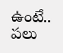ఉంటే.. పలు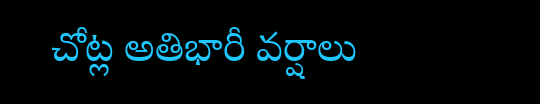చోట్ల అతిభారీ వర్షాలు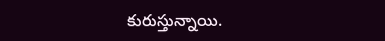కురుస్తున్నాయి.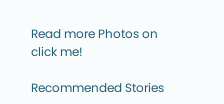Read more Photos on
click me!

Recommended Stories